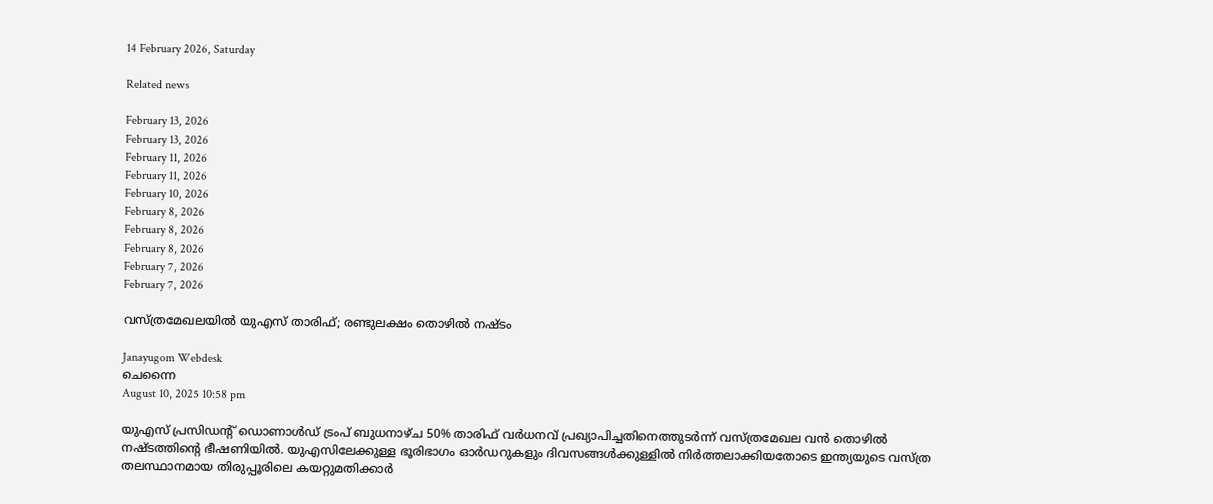14 February 2026, Saturday

Related news

February 13, 2026
February 13, 2026
February 11, 2026
February 11, 2026
February 10, 2026
February 8, 2026
February 8, 2026
February 8, 2026
February 7, 2026
February 7, 2026

വസ്ത്രമേഖലയില്‍ യുഎസ് താരിഫ്; രണ്ടുലക്ഷം തൊഴില്‍ നഷ്ടം

Janayugom Webdesk
ചെന്നൈ
August 10, 2025 10:58 pm

യുഎസ് പ്രസിഡന്റ് ഡൊണാൾഡ് ട്രംപ് ബുധനാഴ്ച 50% താരിഫ് വര്‍ധനവ് പ്രഖ്യാപിച്ചതിനെത്തുടർന്ന് വസ്ത്രമേഖല വന്‍ തൊഴില്‍ നഷ്ടത്തിന്റെ ഭീഷണിയില്‍. യുഎസിലേക്കുള്ള ഭൂരിഭാഗം ഓർഡറുകളും ദിവസങ്ങൾക്കുള്ളിൽ നിർത്തലാക്കിയതോടെ ഇന്ത്യയുടെ വസ്ത്ര തലസ്ഥാനമായ തിരുപ്പൂരിലെ കയറ്റുമതിക്കാർ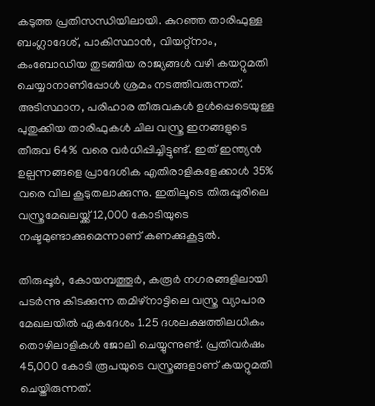കടുത്ത പ്രതിസന്ധിയിലായി. കുറഞ്ഞ താരിഫുള്ള ബംഗ്ലാദേശ്, പാകിസ്ഥാൻ, വിയറ്റ്‌നാം, കംബോഡിയ തുടങ്ങിയ രാജ്യങ്ങൾ വഴി കയറ്റുമതി ചെയ്യാനാണിപ്പോള്‍ ശ്രമം നടത്തിവരുന്നത്. അടിസ്ഥാന, പരിഹാര തീരുവകൾ ഉൾപ്പെടെയുള്ള പുതുക്കിയ താരിഫുകൾ ചില വസ്ത്ര ഇനങ്ങളുടെ തീരുവ 64% വരെ വർധിപ്പിച്ചിട്ടുണ്ട്. ഇത് ഇന്ത്യൻ ഉല്പന്നങ്ങളെ പ്രാദേശിക എതിരാളികളേക്കാൾ 35% വരെ വില കൂടുതലാക്കുന്നു. ഇതിലൂടെ തിരുപ്പൂരിലെ വസ്ത്രമേഖലയ്ക്ക് 12,000 കോടിയുടെ നഷ്ടമുണ്ടാക്കുമെന്നാണ് കണക്കുകൂട്ടല്‍.

തിരുപ്പൂർ, കോയമ്പത്തൂർ, കരൂർ നഗരങ്ങളിലായി പടർന്നു കിടക്കുന്ന തമിഴ്‌നാട്ടിലെ വസ്ത്ര വ്യാപാര മേഖലയിൽ ഏകദേശം 1.25 ദശലക്ഷത്തിലധികം തൊഴിലാളികള്‍ ജോലി ചെയ്യുന്നുണ്ട്. പ്രതിവർഷം 45,000 കോടി രൂപയുടെ വസ്ത്രങ്ങളാണ് കയറ്റുമതി ചെയ്തിരുന്നത്.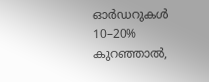ഓർഡറുകൾ 10–20% കുറഞ്ഞാൽ,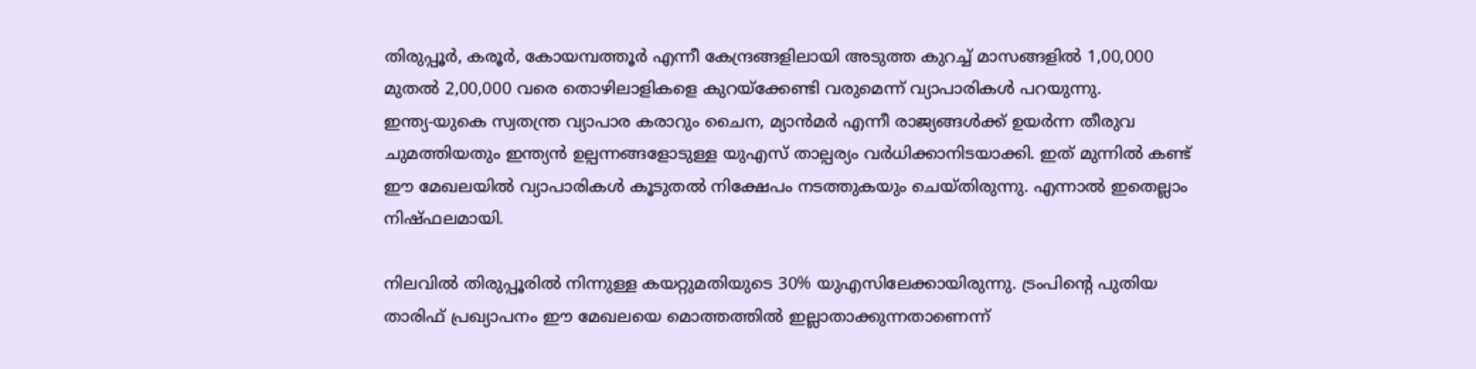തിരുപ്പൂർ, കരൂർ, കോയമ്പത്തൂർ എന്നീ കേന്ദ്രങ്ങളിലായി അടുത്ത കുറച്ച് മാസങ്ങളിൽ 1,00,000 മുതൽ 2,00,000 വരെ തൊഴിലാളികളെ കുറയ്‌ക്കേണ്ടി വരുമെന്ന് വ്യാപാരികൾ പറയുന്നു. ഇന്ത്യ‑യുകെ സ്വതന്ത്ര വ്യാപാര കരാറും ചൈന, മ്യാൻമർ എന്നീ രാജ്യങ്ങൾക്ക് ഉയർന്ന തീരുവ ചുമത്തിയതും ഇന്ത്യൻ ഉല്പന്നങ്ങളോടുള്ള യുഎസ് താല്പര്യം വർധിക്കാനിടയാക്കി. ഇത് മുന്നിൽ കണ്ട് ഈ മേഖലയിൽ വ്യാപാരികൾ കൂടുതൽ നിക്ഷേപം നടത്തുകയും ചെയ്തിരുന്നു. എന്നാല്‍ ഇതെല്ലാം നിഷ്ഫലമായി.

നിലവില്‍ തിരുപ്പൂരില്‍ നിന്നുള്ള കയറ്റുമതിയുടെ 30% യുഎസിലേക്കായിരുന്നു. ട്രംപിന്റെ പുതിയ താരിഫ് പ്രഖ്യാപനം ഈ മേഖലയെ മൊത്തത്തിൽ ഇല്ലാതാക്കുന്നതാണെന്ന്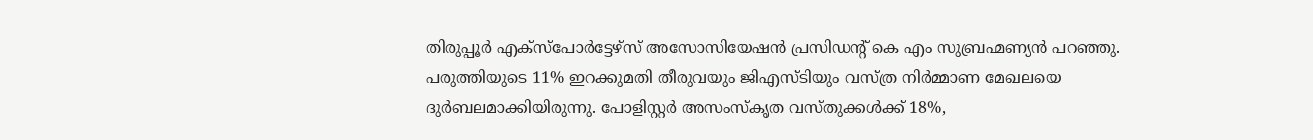തിരുപ്പൂർ എക്‌സ്‌പോർട്ടേഴ്‌സ് അസോസിയേഷൻ പ്രസിഡന്റ് കെ എം സുബ്രഹ്മണ്യൻ പറഞ്ഞു.
പരുത്തിയുടെ 11% ഇറക്കുമതി തീരുവയും ജിഎസ‌്ടിയും വസ്ത്ര നിര്‍മ്മാണ മേഖലയെ ദുര്‍ബലമാക്കിയിരുന്നു. പോളിസ്റ്റർ അസംസ്കൃത വസ്തുക്കൾക്ക് 18%,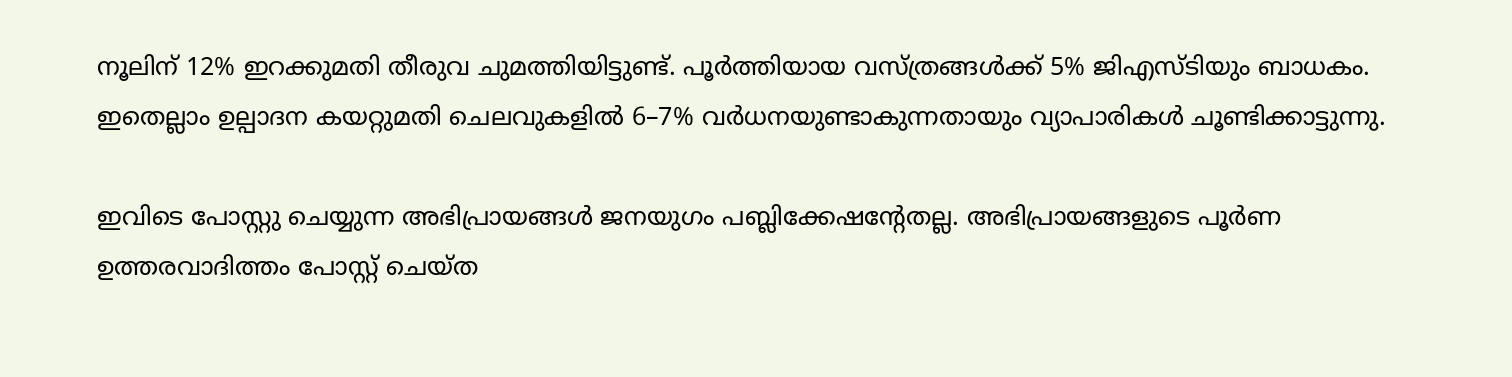നൂലിന് 12% ഇറക്കുമതി തീരുവ ചുമത്തിയിട്ടുണ്ട്. പൂർത്തിയായ വസ്ത്രങ്ങൾക്ക് 5% ജിഎസ‌്ടിയും ബാധകം. ഇതെല്ലാം ഉല്പാദന കയറ്റുമതി ചെലവുകളിൽ 6–7% വര്‍ധനയുണ്ടാകുന്നതായും വ്യാപാരികള്‍ ചൂണ്ടിക്കാട്ടുന്നു.

ഇവിടെ പോസ്റ്റു ചെയ്യുന്ന അഭിപ്രായങ്ങള്‍ ജനയുഗം പബ്ലിക്കേഷന്റേതല്ല. അഭിപ്രായങ്ങളുടെ പൂര്‍ണ ഉത്തരവാദിത്തം പോസ്റ്റ് ചെയ്ത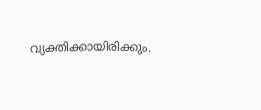വ്യക്തിക്കായിരിക്കും.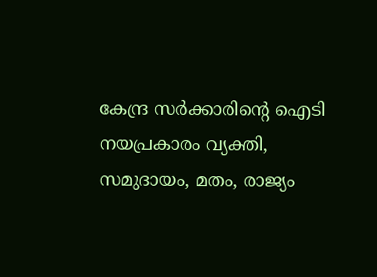കേന്ദ്ര സര്‍ക്കാരിന്റെ ഐടി നയപ്രകാരം വ്യക്തി, സമുദായം, മതം, രാജ്യം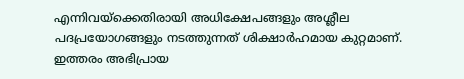എന്നിവയ്‌ക്കെതിരായി അധിക്ഷേപങ്ങളും അശ്ലീല പദപ്രയോഗങ്ങളും നടത്തുന്നത് ശിക്ഷാര്‍ഹമായ കുറ്റമാണ്. ഇത്തരം അഭിപ്രായ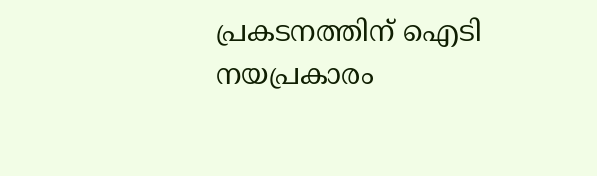പ്രകടനത്തിന് ഐടി നയപ്രകാരം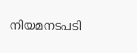നിയമനടപടി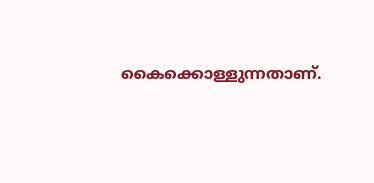കൈക്കൊള്ളുന്നതാണ്.